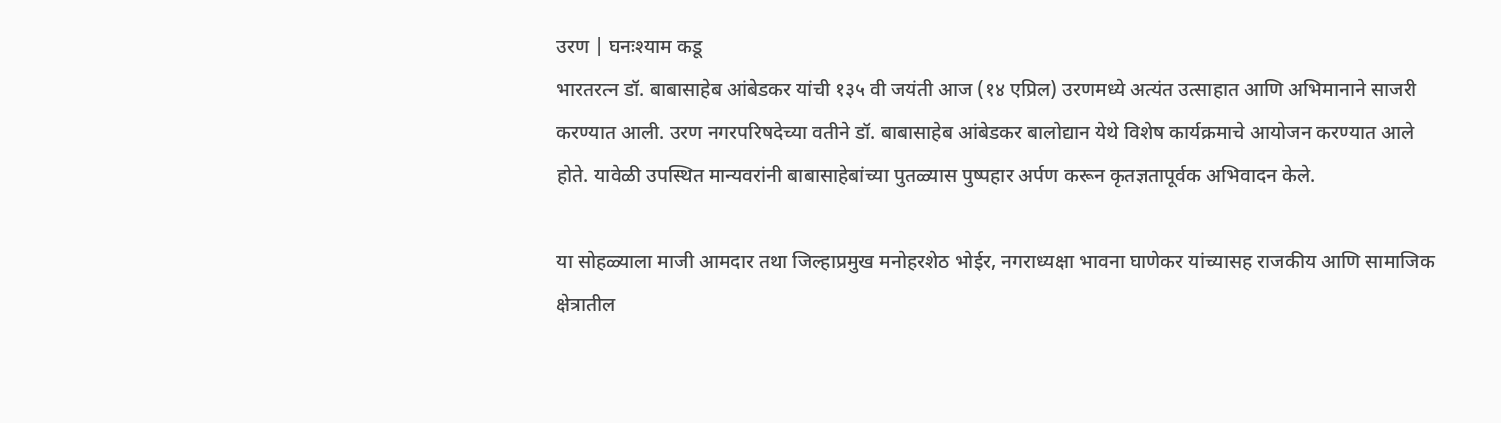उरण | घनःश्याम कडू
भारतरत्न डॉ. बाबासाहेब आंबेडकर यांची १३५ वी जयंती आज (१४ एप्रिल) उरणमध्ये अत्यंत उत्साहात आणि अभिमानाने साजरी करण्यात आली. उरण नगरपरिषदेच्या वतीने डॉ. बाबासाहेब आंबेडकर बालोद्यान येथे विशेष कार्यक्रमाचे आयोजन करण्यात आले होते. यावेळी उपस्थित मान्यवरांनी बाबासाहेबांच्या पुतळ्यास पुष्पहार अर्पण करून कृतज्ञतापूर्वक अभिवादन केले.

या सोहळ्याला माजी आमदार तथा जिल्हाप्रमुख मनोहरशेठ भोईर, नगराध्यक्षा भावना घाणेकर यांच्यासह राजकीय आणि सामाजिक क्षेत्रातील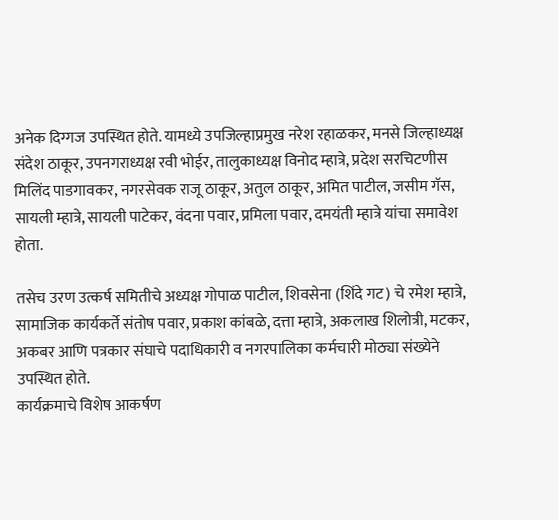अनेक दिग्गज उपस्थित होते. यामध्ये उपजिल्हाप्रमुख नरेश रहाळकर, मनसे जिल्हाध्यक्ष संदेश ठाकूर, उपनगराध्यक्ष रवी भोईर, तालुकाध्यक्ष विनोद म्हात्रे, प्रदेश सरचिटणीस मिलिंद पाडगावकर, नगरसेवक राजू ठाकूर, अतुल ठाकूर, अमित पाटील, जसीम गॅस, सायली म्हात्रे, सायली पाटेकर, वंदना पवार, प्रमिला पवार, दमयंती म्हात्रे यांचा समावेश होता.

तसेच उरण उत्कर्ष समितीचे अध्यक्ष गोपाळ पाटील, शिवसेना (शिंदे गट) चे रमेश म्हात्रे, सामाजिक कार्यकर्ते संतोष पवार, प्रकाश कांबळे, दत्ता म्हात्रे, अकलाख शिलोत्री, मटकर, अकबर आणि पत्रकार संघाचे पदाधिकारी व नगरपालिका कर्मचारी मोठ्या संख्येने उपस्थित होते.
कार्यक्रमाचे विशेष आकर्षण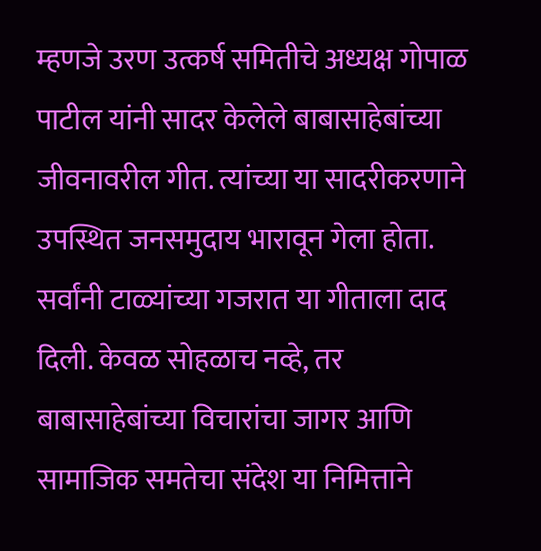म्हणजे उरण उत्कर्ष समितीचे अध्यक्ष गोपाळ पाटील यांनी सादर केलेले बाबासाहेबांच्या जीवनावरील गीत. त्यांच्या या सादरीकरणाने उपस्थित जनसमुदाय भारावून गेला होता. सर्वांनी टाळ्यांच्या गजरात या गीताला दाद दिली. केवळ सोहळाच नव्हे, तर बाबासाहेबांच्या विचारांचा जागर आणि सामाजिक समतेचा संदेश या निमित्ताने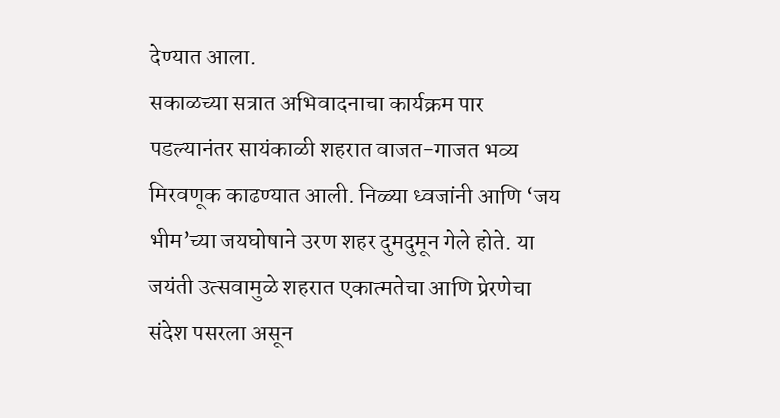देण्यात आला.
सकाळच्या सत्रात अभिवादनाचा कार्यक्रम पार पडल्यानंतर सायंकाळी शहरात वाजत-गाजत भव्य मिरवणूक काढण्यात आली. निळ्या ध्वजांनी आणि ‘जय भीम’च्या जयघोषाने उरण शहर दुमदुमून गेले होते. या जयंती उत्सवामुळे शहरात एकात्मतेचा आणि प्रेरणेचा संदेश पसरला असून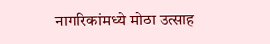नागरिकांमध्ये मोठा उत्साह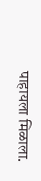पाहायला मिळाला.